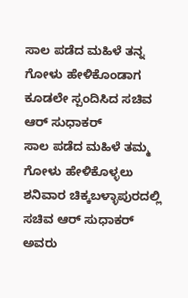ಸಾಲ ಪಡೆದ ಮಹಿಳೆ ತನ್ನ ಗೋಳು ಹೇಳಿಕೊಂಡಾಗ ಕೂಡಲೇ ಸ್ಪಂದಿಸಿದ ಸಚಿವ ಆರ್ ಸುಧಾಕರ್
ಸಾಲ ಪಡೆದ ಮಹಿಳೆ ತಮ್ಮ ಗೋಳು ಹೇಳಿಕೊಳ್ಳಲು ಶನಿವಾರ ಚಿಕ್ಕಬಳ್ಳಾಪುರದಲ್ಲಿ ಸಚಿವ ಆರ್ ಸುಧಾಕರ್ ಅವರು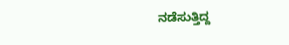ನಡೆಸುತ್ತಿದ್ದ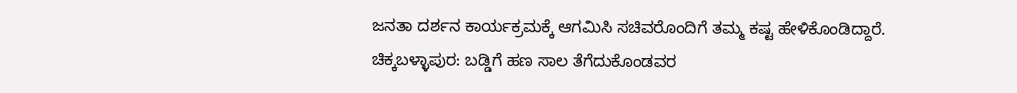ಜನತಾ ದರ್ಶನ ಕಾರ್ಯಕ್ರಮಕ್ಕೆ ಆಗಮಿಸಿ ಸಚಿವರೊಂದಿಗೆ ತಮ್ಮ ಕಷ್ಟ ಹೇಳಿಕೊಂಡಿದ್ದಾರೆ.
ಚಿಕ್ಕಬಳ್ಳಾಪುರ: ಬಡ್ಡಿಗೆ ಹಣ ಸಾಲ ತೆಗೆದುಕೊಂಡವರ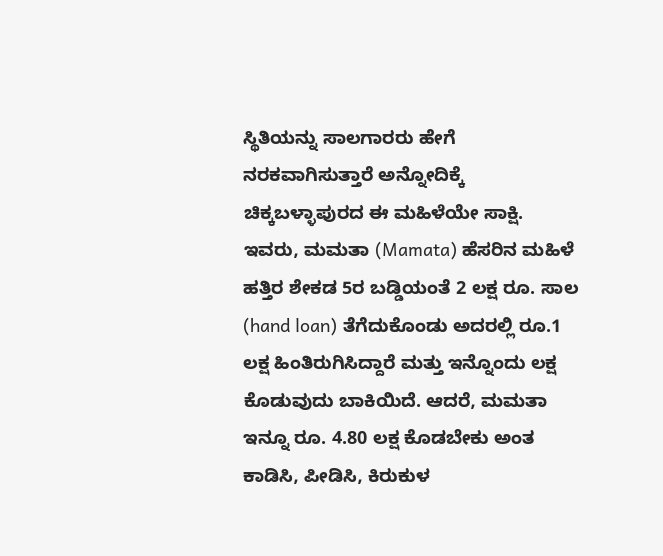ಸ್ಥಿತಿಯನ್ನು ಸಾಲಗಾರರು ಹೇಗೆ ನರಕವಾಗಿಸುತ್ತಾರೆ ಅನ್ನೋದಿಕ್ಕೆ ಚಿಕ್ಕಬಳ್ಳಾಪುರದ ಈ ಮಹಿಳೆಯೇ ಸಾಕ್ಷಿ. ಇವರು, ಮಮತಾ (Mamata) ಹೆಸರಿನ ಮಹಿಳೆ ಹತ್ತಿರ ಶೇಕಡ 5ರ ಬಡ್ಡಿಯಂತೆ 2 ಲಕ್ಷ ರೂ. ಸಾಲ (hand loan) ತೆಗೆದುಕೊಂಡು ಅದರಲ್ಲಿ ರೂ.1 ಲಕ್ಷ ಹಿಂತಿರುಗಿಸಿದ್ದಾರೆ ಮತ್ತು ಇನ್ನೊಂದು ಲಕ್ಷ ಕೊಡುವುದು ಬಾಕಿಯಿದೆ. ಆದರೆ, ಮಮತಾ ಇನ್ನೂ ರೂ. 4.80 ಲಕ್ಷ ಕೊಡಬೇಕು ಅಂತ ಕಾಡಿಸಿ, ಪೀಡಿಸಿ, ಕಿರುಕುಳ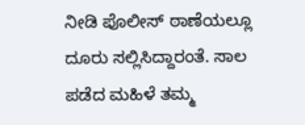ನೀಡಿ ಪೊಲೀಸ್ ಠಾಣೆಯಲ್ಲೂ ದೂರು ಸಲ್ಲಿಸಿದ್ದಾರಂತೆ. ಸಾಲ ಪಡೆದ ಮಹಿಳೆ ತಮ್ಮ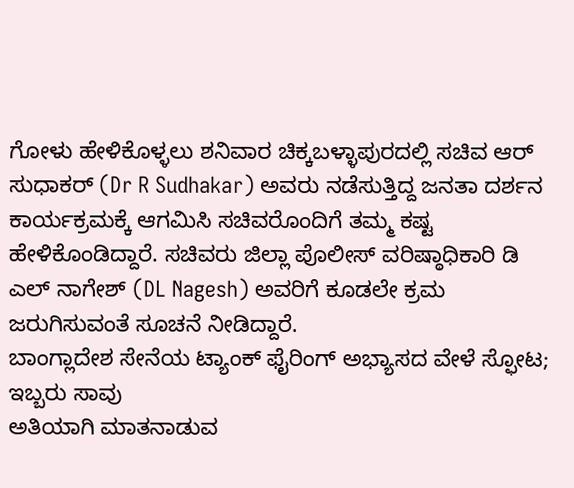ಗೋಳು ಹೇಳಿಕೊಳ್ಳಲು ಶನಿವಾರ ಚಿಕ್ಕಬಳ್ಳಾಪುರದಲ್ಲಿ ಸಚಿವ ಆರ್ ಸುಧಾಕರ್ (Dr R Sudhakar) ಅವರು ನಡೆಸುತ್ತಿದ್ದ ಜನತಾ ದರ್ಶನ ಕಾರ್ಯಕ್ರಮಕ್ಕೆ ಆಗಮಿಸಿ ಸಚಿವರೊಂದಿಗೆ ತಮ್ಮ ಕಷ್ಟ ಹೇಳಿಕೊಂಡಿದ್ದಾರೆ. ಸಚಿವರು ಜಿಲ್ಲಾ ಪೊಲೀಸ್ ವರಿಷ್ಠಾಧಿಕಾರಿ ಡಿ ಎಲ್ ನಾಗೇಶ್ (DL Nagesh) ಅವರಿಗೆ ಕೂಡಲೇ ಕ್ರಮ ಜರುಗಿಸುವಂತೆ ಸೂಚನೆ ನೀಡಿದ್ದಾರೆ.
ಬಾಂಗ್ಲಾದೇಶ ಸೇನೆಯ ಟ್ಯಾಂಕ್ ಫೈರಿಂಗ್ ಅಭ್ಯಾಸದ ವೇಳೆ ಸ್ಫೋಟ; ಇಬ್ಬರು ಸಾವು
ಅತಿಯಾಗಿ ಮಾತನಾಡುವ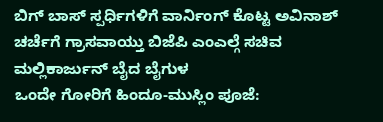ಬಿಗ್ ಬಾಸ್ ಸ್ಪರ್ಧಿಗಳಿಗೆ ವಾರ್ನಿಂಗ್ ಕೊಟ್ಟ ಅವಿನಾಶ್
ಚರ್ಚೆಗೆ ಗ್ರಾಸವಾಯ್ತು ಬಿಜೆಪಿ ಎಂಎಲ್ಗೆ ಸಚಿವ ಮಲ್ಲಿಕಾರ್ಜುನ್ ಬೈದ ಬೈಗುಳ
ಒಂದೇ ಗೋರಿಗೆ ಹಿಂದೂ-ಮುಸ್ಲಿಂ ಪೂಜೆ: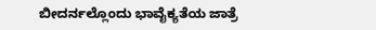ಬೀದರ್ನಲ್ಲೊಂದು ಭಾವೈಕ್ಯತೆಯ ಜಾತ್ರೆ